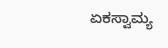ಏಕಸ್ವಾಮ್ಯ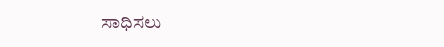ಸಾಧಿಸಲು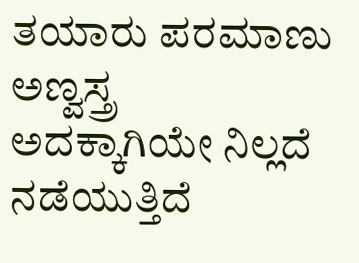ತಯಾರು ಪರಮಾಣು ಅಣ್ವಸ್ತ್ರ
ಅದಕ್ಕಾಗಿಯೇ ನಿಲ್ಲದೆ ನಡೆಯುತ್ತಿದೆ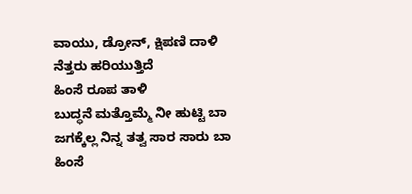ವಾಯು, ಡ್ರೋನ್, ಕ್ಷಿಪಣಿ ದಾಳಿ
ನೆತ್ತರು ಹರಿಯುತ್ತಿದೆ
ಹಿಂಸೆ ರೂಪ ತಾಳಿ
ಬುದ್ಧನೆ ಮತ್ತೊಮ್ಮೆ ನೀ ಹುಟ್ಟಿ ಬಾ
ಜಗಕ್ಕೆಲ್ಲ ನಿನ್ನ ತತ್ವ ಸಾರ ಸಾರು ಬಾ
ಹಿಂಸೆ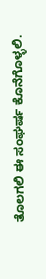ತೊಲಗಲಿ ಈ ಸಂಘರ್ಷ ಕೊನೆಗೊಳ್ಳಲಿ.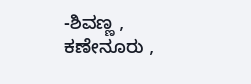-ಶಿವಣ್ಣ , ಕಣೇನೂರು ,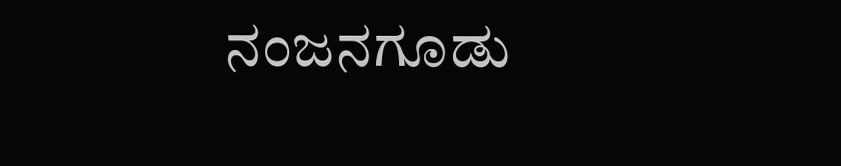ನಂಜನಗೂಡು